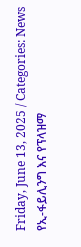Friday, June 13, 2025 / Categories: News የኢ-ፋይሊንግ እና የፕላዝማ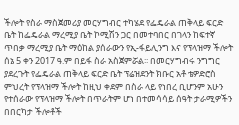ችሎት የስራ ማስጀመሪያ መርሃግብር ተካሄደ የፌዴራል ጠቅላይ ፍርድ ቤት ከፌዴራል ማረሚያ ቤት ኮሚሽን ጋር በመተባበር በገላን ከፍተኛ ጥበቃ ማረሚያ ቤት ማዕከል ያሰራውን የኢ-ፋይሊንግ እና የፕላዝማ ችሎት ሰኔ 5 ቀን 2017 ዓ.ም በይፋ ስራ አስጀምሯል፡፡ በመርሃግብሩ ንግግር ያደረጉት የፌዴራል ጠቅላይ ፍርድ ቤት ፕሬዝደንት ክቡር አቶ ቴዎድሮስ ምህረት የፕላዝማ ችሎት ከዚህ ቀደም በስራ ላይ የነበረ ቢሆንም አሁን የተሰራው የፕላዝማ ችሎት በጥራትም ሆነ በተመሳሳይ ሰዓት ታራሚዎችን በበርካታ ችሎቶች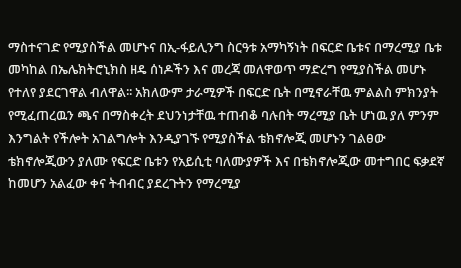ማስተናገድ የሚያስችል መሆኑና በኢ-ፋይሊንግ ስርዓቱ አማካኝነት በፍርድ ቤቱና በማረሚያ ቤቱ መካከል በኤሌክትሮኒክስ ዘዴ ሰነዶችን እና መረጃ መለዋወጥ ማድረግ የሚያስችል መሆኑ የተለየ ያደርገዋል ብለዋል፡፡ አክለውም ታራሚዎች በፍርድ ቤት በሚኖራቸዉ ምልልስ ምክንያት የሚፈጠረዉን ጫና በማስቀረት ደህንነታቸዉ ተጠብቆ ባሉበት ማረሚያ ቤት ሆነዉ ያለ ምንም እንግልት የችሎት አገልግሎት እንዲያገኙ የሚያስችል ቴክኖሎጂ መሆኑን ገልፀው ቴክኖሎጂውን ያለሙ የፍርድ ቤቱን የአይሲቲ ባለሙያዎች እና በቴክኖሎጂው መተግበር ፍቃደኛ ከመሆን አልፈው ቀና ትብብር ያደረጉትን የማረሚያ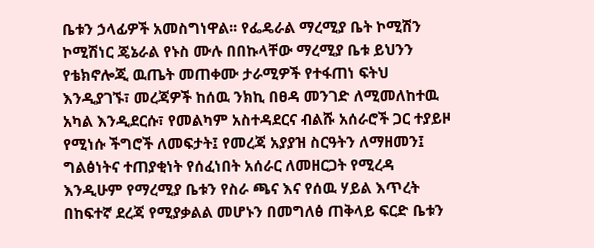ቤቱን ኃላፊዎች አመስግነዋል፡፡ የፌዴራል ማረሚያ ቤት ኮሚሽን ኮሚሽነር ጄኔራል የኑስ ሙሉ በበኩላቸው ማረሚያ ቤቱ ይህንን የቴክኖሎጂ ዉጤት መጠቀሙ ታራሚዎች የተፋጠነ ፍትህ እንዲያገኙ፣ መረጃዎች ከሰዉ ንክኪ በፀዳ መንገድ ለሚመለከተዉ አካል እንዲደርሱ፣ የመልካም አስተዳደርና ብልሹ አሰራሮች ጋር ተያይዞ የሚነሱ ችግሮች ለመፍታት፤ የመረጃ አያያዝ ስርዓትን ለማዘመን፤ ግልፅነትና ተጠያቂነት የሰፈነበት አሰራር ለመዘርጋት የሚረዳ እንዲሁም የማረሚያ ቤቱን የስራ ጫና እና የሰዉ ሃይል እጥረት በከፍተኛ ደረጃ የሚያቃልል መሆኑን በመግለፅ ጠቅላይ ፍርድ ቤቱን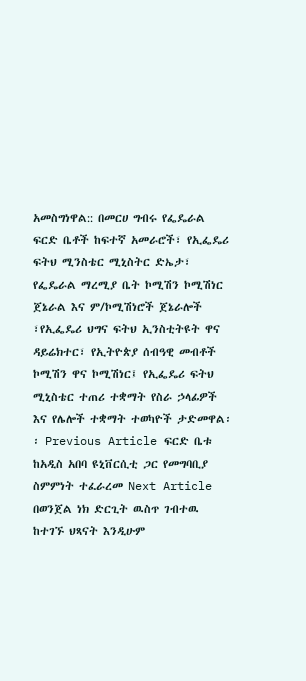አመስግነዋል:: በመርሀ ግብሩ የፌዴራል ፍርድ ቤቶች ከፍተኛ አመራሮች፣ የኢፌዴሪ ፍትህ ሚንስቴር ሚኒስትር ድኤታ፣ የፌዴራል ማረሚያ ቤት ኮሚሽን ኮሚሽነር ጀኔራል እና ም/ኮሚሽነሮች ጀኔራሎች ፣የኢፌዴሪ ህግና ፍትህ ኢንስቲትዩት ዋና ዳይሬክተር፣ የኢትዮጵያ ሰብዓዊ መብቶች ኮሚሽን ዋና ኮሚሽነር፤ የኢፌዴሪ ፍትህ ሚኒስቴር ተጠሪ ተቋማት የስራ ኃላፊዎች እና የሌሎች ተቋማት ተወካዮች ታድመዋል፡፡ Previous Article ፍርድ ቤቱ ከአዲስ አበባ ዩኒቨርሲቲ ጋር የመግባቢያ ስምምነት ተፈራረመ Next Article በወንጀል ነክ ድርጊት ዉስጥ ገብተዉ ከተገኙ ህጻናት እንዲሁም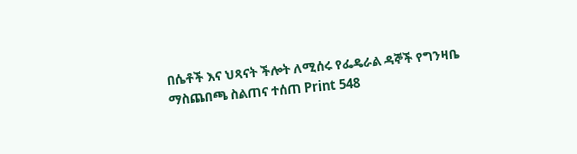በሴቶች እና ህጻናት ችሎት ለሚሰሩ የፌዴራል ዳኞች የግንዛቤ ማስጨበጫ ስልጠና ተሰጠ Print 548